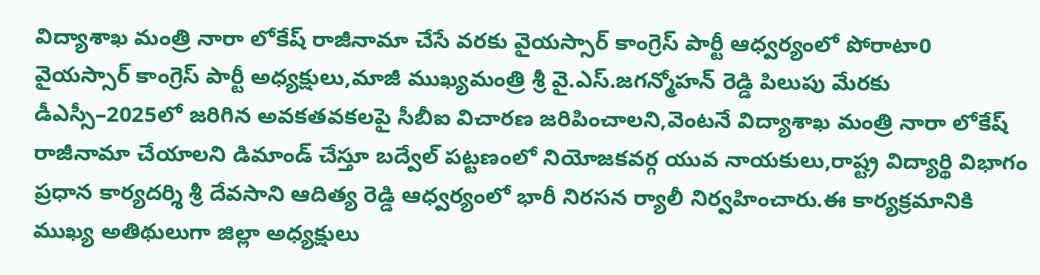విద్యాశాఖ మంత్రి నారా లోకేష్ రాజీనామా చేసే వరకు వైయస్సార్ కాంగ్రెస్ పార్టీ ఆధ్వర్యంలో పోరాటా0
వైయస్సార్ కాంగ్రెస్ పార్టీ అధ్యక్షులు,మాజీ ముఖ్యమంత్రి శ్రీ వై.ఎస్.జగన్మోహన్ రెడ్డి పిలుపు మేరకు డీఎస్సీ–2025లో జరిగిన అవకతవకలపై సీబీఐ విచారణ జరిపించాలని,వెంటనే విద్యాశాఖ మంత్రి నారా లోకేష్ రాజీనామా చేయాలని డిమాండ్ చేస్తూ బద్వేల్ పట్టణంలో నియోజకవర్గ యువ నాయకులు,రాష్ట్ర విద్యార్థి విభాగం ప్రధాన కార్యదర్శి శ్రీ దేవసాని ఆదిత్య రెడ్డి ఆధ్వర్యంలో భారీ నిరసన ర్యాలీ నిర్వహించారు.ఈ కార్యక్రమానికి ముఖ్య అతిథులుగా జిల్లా అధ్యక్షులు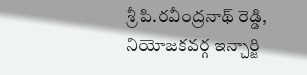శ్రీ పి.రవీంద్రనాథ్ రెడ్డి, నియోజకవర్గ ఇన్చార్జి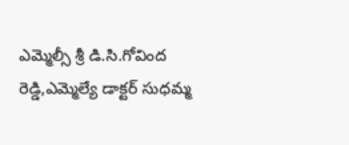ఎమ్మెల్సీ శ్రీ డి.సి.గోవింద రెడ్డి,ఎమ్మెల్యే డాక్టర్ సుధమ్మ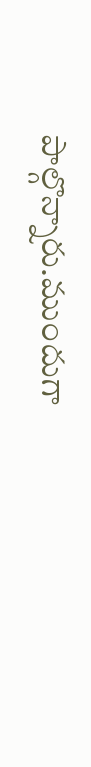పాల్గొన్నారు.ముందుగా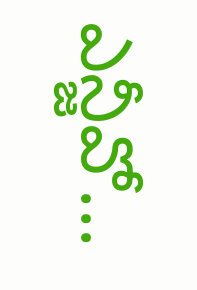ఎన్జీవో...